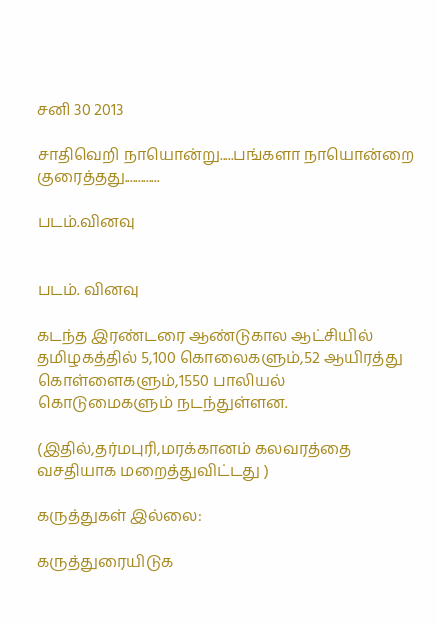சனி 30 2013

சாதிவெறி நாயொன்று.....பங்களா நாயொன்றை குரைத்தது.............

படம்.வினவு


படம். வினவு

கடந்த இரண்டரை ஆண்டுகால ஆட்சியில் தமிழகத்தில் 5,100 கொலைகளும்,52 ஆயிரத்து கொள்ளைகளும்,1550 பாலியல் கொடுமைகளும் நடந்துள்ளன.

(இதில்,தர்மபுரி,மரக்கானம் கலவரத்தை வசதியாக மறைத்துவிட்டது )

கருத்துகள் இல்லை:

கருத்துரையிடுக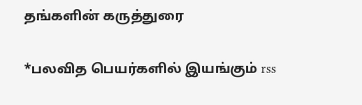தங்களின் கருத்துரை

*பலவித பெயர்களில் இயங்கும் rss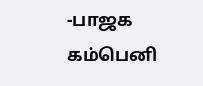-பாஜக கம்பெனி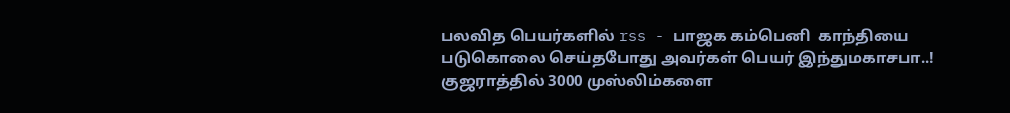பலவித பெயர்களில் rss - பாஜக கம்பெனி  காந்தியை படுகொலை செய்தபோது அவர்கள் பெயர் இந்துமகாசபா..!  குஜராத்தில் 3000 முஸ்லிம்களை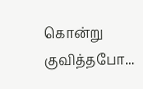கொன்று குவித்தபோ...